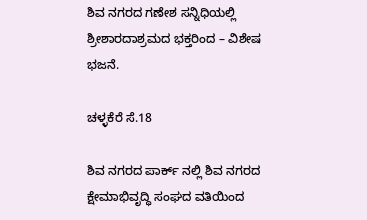ಶಿವ ನಗರದ ಗಣೇಶ ಸನ್ನಿಧಿಯಲ್ಲಿ ಶ್ರೀಶಾರದಾಶ್ರಮದ ಭಕ್ತರಿಂದ – ವಿಶೇಷ ಭಜನೆ.

ಚಳ್ಳಕೆರೆ ಸೆ.18

ಶಿವ ನಗರದ ಪಾರ್ಕ್ ನಲ್ಲಿ ಶಿವ ನಗರದ ಕ್ಷೇಮಾಭಿವೃದ್ಧಿ ಸಂಘದ ವತಿಯಿಂದ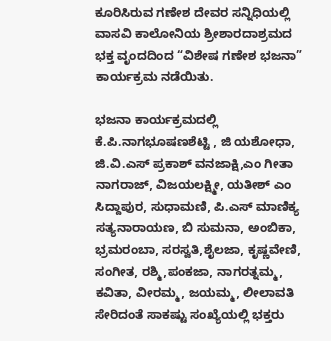ಕೂರಿಸಿರುವ ಗಣೇಶ ದೇವರ ಸನ್ನಿಧಿಯಲ್ಲಿ ವಾಸವಿ ಕಾಲೋನಿಯ ಶ್ರೀಶಾರದಾಶ್ರಮದ ಭಕ್ತ ವೃಂದದಿಂದ “ವಿಶೇಷ ಗಣೇಶ ಭಜನಾ” ಕಾರ್ಯಕ್ರಮ ನಡೆಯಿತು.

ಭಜನಾ ಕಾರ್ಯಕ್ರಮದಲ್ಲಿ ಕೆ.ಪಿ.ನಾಗಭೂಷಣಶೆಟ್ಟಿ , ಜಿ ಯಶೋಧಾ, ಜಿ.ವಿ.ಎಸ್ ಪ್ರಕಾಶ್ ವನಜಾಕ್ಷಿ,ಎಂ ಗೀತಾ ನಾಗರಾಜ್, ವಿಜಯಲಕ್ಷ್ಮೀ, ಯತೀಶ್ ಎಂ ಸಿದ್ದಾಪುರ, ಸುಧಾಮಣಿ, ಪಿ.ಎಸ್ ಮಾಣಿಕ್ಯ ಸತ್ಯನಾರಾಯಣ, ಬಿ ಸುಮನಾ, ಅಂಬಿಕಾ, ಭ್ರಮರಂಬಾ, ಸರಸ್ವತಿ,ಶೈಲಜಾ, ಕೃಷ್ಣವೇಣಿ, ಸಂಗೀತ, ರಶ್ಮಿ,ಪಂಕಜಾ, ನಾಗರತ್ನಮ್ಮ, ಕವಿತಾ, ವೀರಮ್ಮ, ಜಯಮ್ಮ, ಲೀಲಾವತಿ ಸೇರಿದಂತೆ ಸಾಕಷ್ಟು ಸಂಖ್ಯೆಯಲ್ಲಿ ಭಕ್ತರು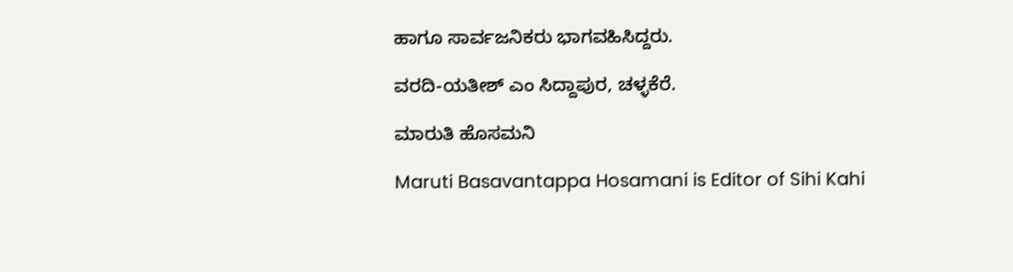ಹಾಗೂ ಸಾರ್ವಜನಿಕರು ಭಾಗವಹಿಸಿದ್ದರು.

ವರದಿ-ಯತೀಶ್ ಎಂ ಸಿದ್ದಾಪುರ, ಚಳ್ಳಕೆರೆ.

ಮಾರುತಿ ಹೊಸಮನಿ

Maruti Basavantappa Hosamani is Editor of Sihi Kahi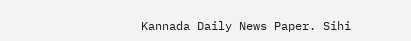Kannada Daily News Paper. Sihi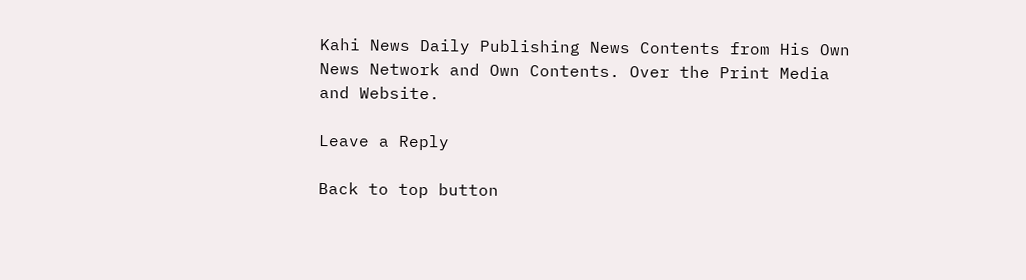Kahi News Daily Publishing News Contents from His Own News Network and Own Contents. Over the Print Media and Website.

Leave a Reply

Back to top button